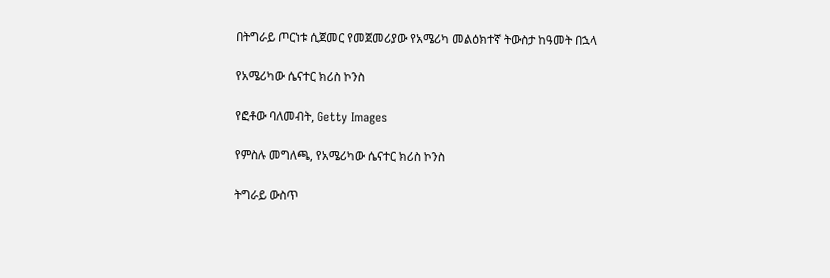በትግራይ ጦርነቱ ሲጀመር የመጀመሪያው የአሜሪካ መልዕክተኛ ትውስታ ከዓመት በኋላ

የአሜሪካው ሴናተር ክሪስ ኮንስ

የፎቶው ባለመብት, Getty Images

የምስሉ መግለጫ, የአሜሪካው ሴናተር ክሪስ ኮንስ

ትግራይ ውስጥ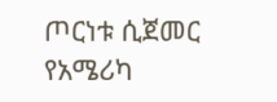ጦርነቱ ሲጀመር የአሜሪካ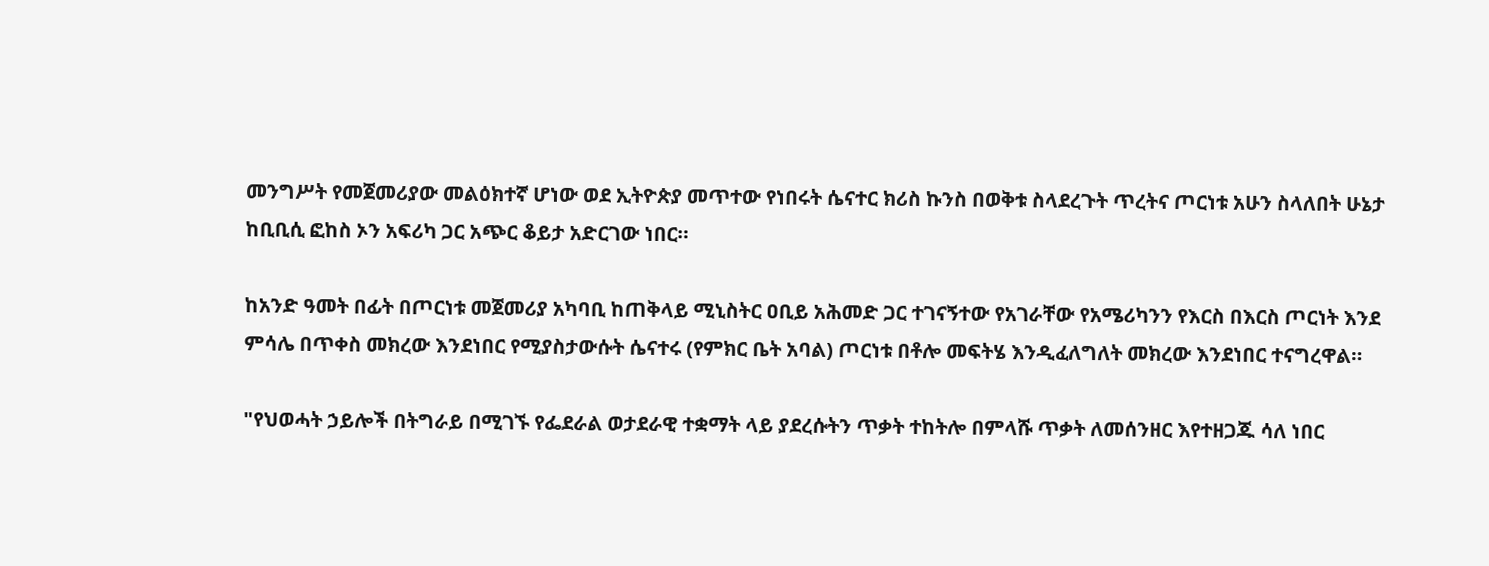መንግሥት የመጀመሪያው መልዕክተኛ ሆነው ወደ ኢትዮጵያ መጥተው የነበሩት ሴናተር ክሪስ ኩንስ በወቅቱ ስላደረጉት ጥረትና ጦርነቱ አሁን ስላለበት ሁኔታ ከቢቢሲ ፎከስ ኦን አፍሪካ ጋር አጭር ቆይታ አድርገው ነበር።

ከአንድ ዓመት በፊት በጦርነቱ መጀመሪያ አካባቢ ከጠቅላይ ሚኒስትር ዐቢይ አሕመድ ጋር ተገናኝተው የአገራቸው የአሜሪካንን የእርስ በእርስ ጦርነት እንደ ምሳሌ በጥቀስ መክረው እንደነበር የሚያስታውሱት ሴናተሩ (የምክር ቤት አባል) ጦርነቱ በቶሎ መፍትሄ እንዲፈለግለት መክረው እንደነበር ተናግረዋል።

"የህወሓት ኃይሎች በትግራይ በሚገኙ የፌደራል ወታደራዊ ተቋማት ላይ ያደረሱትን ጥቃት ተከትሎ በምላሹ ጥቃት ለመሰንዘር እየተዘጋጁ ሳለ ነበር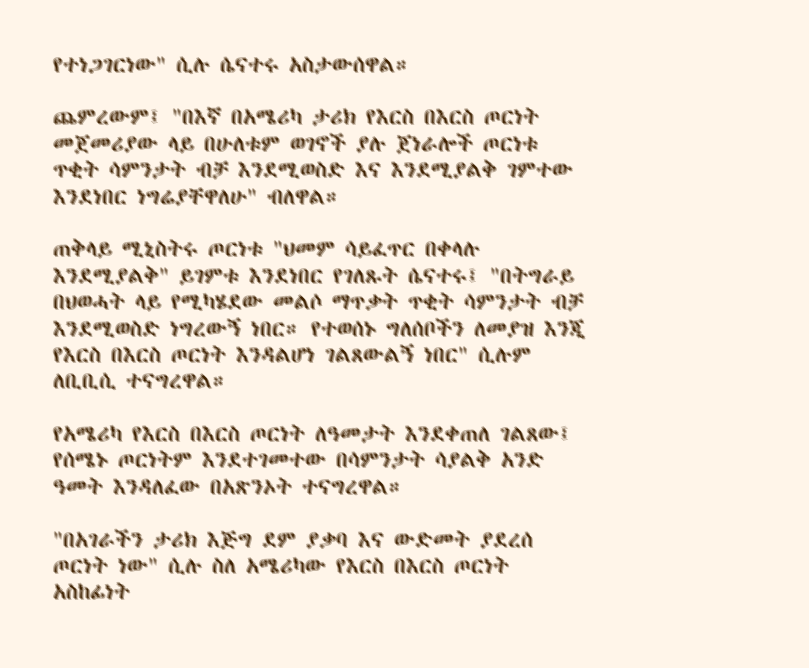የተነጋገርነው" ሲሉ ሴናተሩ አስታውሰዋል።

ጨምረውም፤ "በእኛ በአሜሪካ ታሪክ የእርስ በእርስ ጦርነት መጀመሪያው ላይ በሁለቱም ወገኖች ያሉ ጀነራሎች ጦርነቱ ጥቂት ሳምንታት ብቻ እንደሚወስድ እና እንደሚያልቅ ገምተው እንደነበር ነግሬያቸዋለሁ" ብለዋል።

ጠቅላይ ሚኒስትሩ ጦርነቱ "ህመም ሳይፈጥር በቀላሉ እንደሚያልቅ" ይገምቱ እንደነበር የገለጹት ሴናተሩ፤ "በትግራይ በህወሓት ላይ የሚካሄደው መልሶ ማጥቃት ጥቂት ሳምንታት ብቻ እንደሚወስድ ነግረውኝ ነበር። የተወሰኑ ግለሰቦችን ለመያዝ እንጂ የእርስ በእርስ ጦርነት እንዳልሆነ ገልጸውልኝ ነበር" ሲሉም ለቢቢሲ ተናግረዋል።

የአሜሪካ የእርስ በእርስ ጦርነት ለዓመታት እንደቀጠለ ገልጸው፤ የሰሜኑ ጦርነትም እንደተገመተው በሳምንታት ሳያልቅ አንድ ዓመት እንዳለፈው በአጽንኦት ተናግረዋል።

"በአገራችን ታሪክ እጅግ ደም ያቃባ እና ውድመት ያደረሰ ጦርነት ነው" ሲሉ ስለ አሜሪካው የእርስ በእርስ ጦርነት አስከፊነት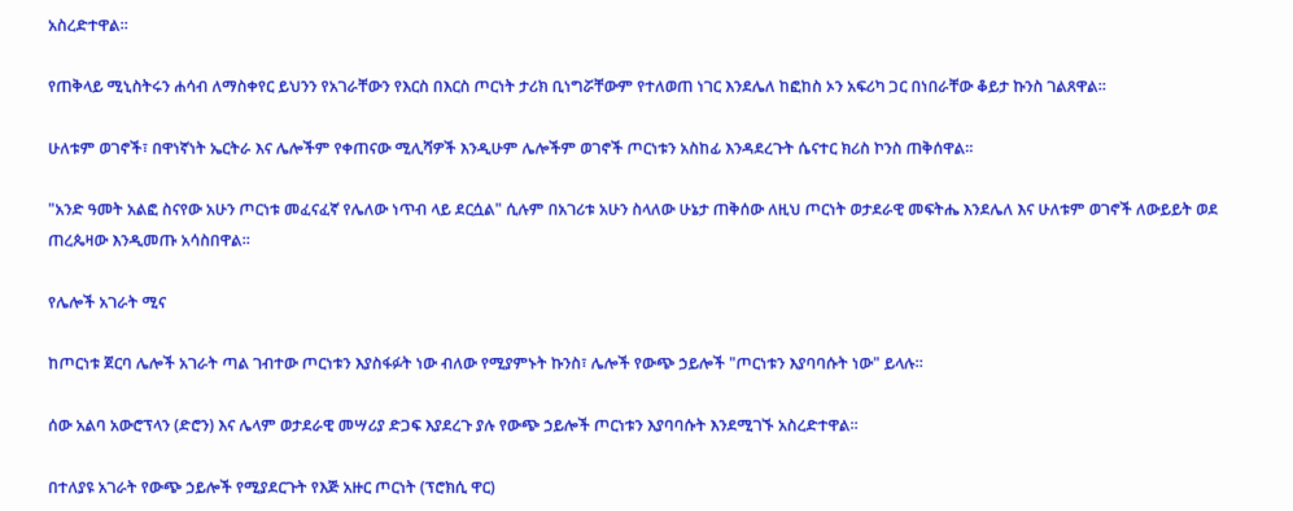አስረድተዋል።

የጠቅላይ ሚኒስትሩን ሐሳብ ለማስቀየር ይህንን የአገራቸውን የእርስ በእርስ ጦርነት ታሪክ ቢነግሯቸውም የተለወጠ ነገር እንደሌለ ከፎከስ ኦን አፍሪካ ጋር በነበራቸው ቆይታ ኩንስ ገልጸዋል።

ሁለቱም ወገኖች፣ በዋነኛነት ኤርትራ እና ሌሎችም የቀጠናው ሚሊሻዎች እንዲሁም ሌሎችም ወገኖች ጦርነቱን አስከፊ እንዳደረጉት ሴናተር ክሪስ ኮንስ ጠቅሰዋል።

"አንድ ዓመት አልፎ ስናየው አሁን ጦርነቱ መፈናፈኛ የሌለው ነጥብ ላይ ደርሷል" ሲሉም በአገሪቱ አሁን ስላለው ሁኔታ ጠቅሰው ለዚህ ጦርነት ወታደራዊ መፍትሔ እንደሌለ እና ሁለቱም ወገኖች ለውይይት ወደ ጠረጴዛው እንዲመጡ አሳስበዋል።

የሌሎች አገራት ሚና

ከጦርነቱ ጀርባ ሌሎች አገራት ጣል ገብተው ጦርነቱን እያስፋፉት ነው ብለው የሚያምኑት ኩንስ፣ ሌሎች የውጭ ኃይሎች "ጦርነቱን እያባባሱት ነው" ይላሉ።

ሰው አልባ አውሮፕላን (ድሮን) እና ሌላም ወታደራዊ መሣሪያ ድጋፍ እያደረጉ ያሉ የውጭ ኃይሎች ጦርነቱን እያባባሱት እንደሚገኙ አስረድተዋል።

በተለያዩ አገራት የውጭ ኃይሎች የሚያደርጉት የእጅ አዙር ጦርነት (ፕሮክሲ ዋር)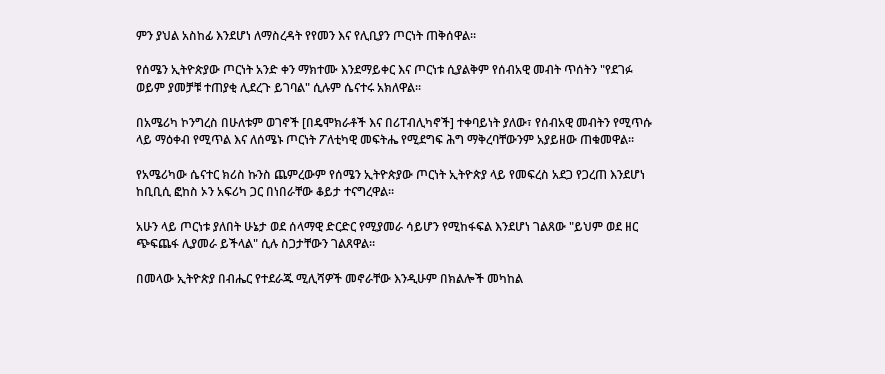ምን ያህል አስከፊ እንደሆነ ለማስረዳት የየመን እና የሊቢያን ጦርነት ጠቅሰዋል።

የሰሜን ኢትዮጵያው ጦርነት አንድ ቀን ማክተሙ እንደማይቀር እና ጦርነቱ ሲያልቅም የሰብአዊ መብት ጥሰትን "የደገፉ ወይም ያመቻቹ ተጠያቂ ሊደረጉ ይገባል" ሲሉም ሴናተሩ አክለዋል።

በአሜሪካ ኮንግረስ በሁለቱም ወገኖች [በዴሞክራቶች እና በሪፐብሊካኖች] ተቀባይነት ያለው፣ የሰብአዊ መብትን የሚጥሱ ላይ ማዕቀብ የሚጥል እና ለሰሜኑ ጦርነት ፖለቲካዊ መፍትሔ የሚደግፍ ሕግ ማቅረባቸውንም አያይዘው ጠቁመዋል።

የአሜሪካው ሴናተር ክሪስ ኩንስ ጨምረውም የሰሜን ኢትዮጵያው ጦርነት ኢትዮጵያ ላይ የመፍረስ አደጋ የጋረጠ እንደሆነ ከቢቢሲ ፎከስ ኦን አፍሪካ ጋር በነበራቸው ቆይታ ተናግረዋል።

አሁን ላይ ጦርነቱ ያለበት ሁኔታ ወደ ሰላማዊ ድርድር የሚያመራ ሳይሆን የሚከፋፍል እንደሆነ ገልጸው "ይህም ወደ ዘር ጭፍጨፋ ሊያመራ ይችላል" ሲሉ ስጋታቸውን ገልጸዋል።

በመላው ኢትዮጵያ በብሔር የተደራጁ ሚሊሻዎች መኖራቸው እንዲሁም በክልሎች መካከል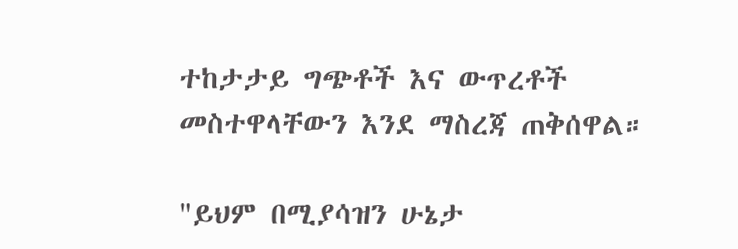ተከታታይ ግጭቶች እና ውጥረቶች መስተዋላቸውን እንደ ማስረጃ ጠቅሰዋል።

"ይህም በሚያሳዝን ሁኔታ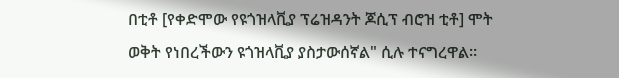በቲቶ [የቀድሞው የዩጎዝላቪያ ፕሬዝዳንት ጆሲፕ ብሮዝ ቲቶ] ሞት ወቅት የነበረችውን ዩጎዝላቪያ ያስታውሰኛል" ሲሉ ተናግረዋል።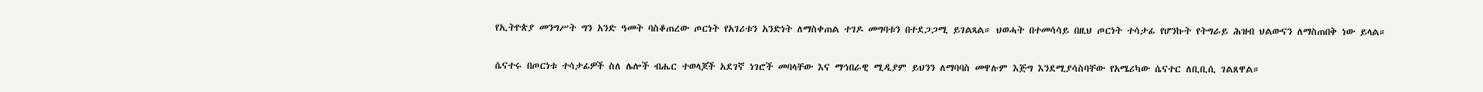የኢትዮጵያ መንግሥት ግን አንድ ዓመት ባስቆጠረው ጦርነት የአገሪቱን አንድነት ለማስቀጠል ተገዶ መግባቱን በተደጋጋሚ ይገልጻል። ህወሓት በተመሳሳይ በዚህ ጦርነት ተሳታፊ የሆንኩት የትግራይ ሕዝብ ህልውናን ለማስጠበቅ ነው ይላል።

ሴናተሩ በጦርነቱ ተሳታፊዎች ስለ ሌሎች ብሔር ተወላጆች አደገኛ ነገሮች መባላቸው እና ማኅበራዊ ሚዲያም ይህንን ለማባባስ መዋሉም እጅግ እንደሚያሳስባቸው የአሜሪካው ሴናተር ለቢቢሲ ገልጸዋል።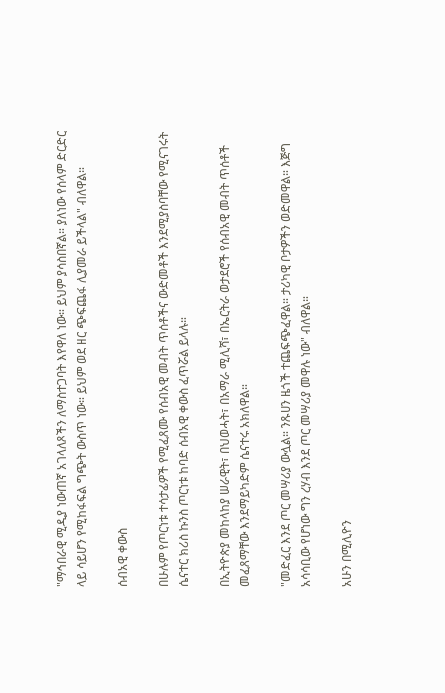"ማኅበራዊ ሚዲያ ነውጠኛ አገላለጾችን ለማስተጋባት እየዋለ ነው። ይህም ያሳስበኛል። ያለነው የሰላም ድርድር ላይ ሳይሆን የሚከፋፍል ግጭት ውስጥ ነው። ይህም ወደ ዘር ጭፍጨፋ ሊያመራ ይችላል" ብለዋል።

ሰብአዊ ቀውስ

በሁሉም የጦርነቱ ተሳታፊዎች የሚፈጸሙ የሰብአዊ መብት ጥሰቶችና ውድመቶች እንደሚያስባቸው የሚናገሩት ሴናተር ክሪስ ኩንስ ጦርነቱ ከባድ ሰብአዊ ቀውስ ፈጥሯል ይላሉ።

በኢትዮጵያ መከላከያ ሠራዊት፣ በህወሓት፣ በአማራ ሚሊሻ፣ በኤርትራ ወታደሮች የሰብአዊ መብት ጥሰቶች መፈጸማቸው እንደማይካድም ሴናተሩ አክለዋል።

"መድፈር እንደ ጦር መሣሪያ ውሏል። ንጹሀን ዜጎች ተጨፍጭፈዋል። ታሪካዊ ቦታዎችን ወድመዋል። እጅግ አሳሳቢው የሆነው ግን ረሃብ እንደ ጦር መሣሪያ መዋሉ ነው" ብለዋል።

አሁን በሚሊዮን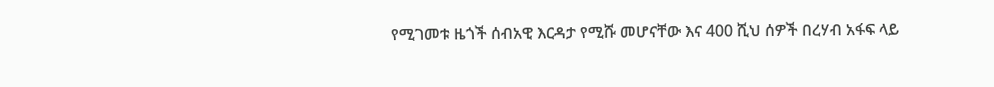የሚገመቱ ዜጎች ሰብአዊ እርዳታ የሚሹ መሆናቸው እና 400 ሺህ ሰዎች በረሃብ አፋፍ ላይ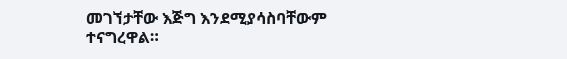መገኘታቸው እጅግ እንደሚያሳስባቸውም ተናግረዋል።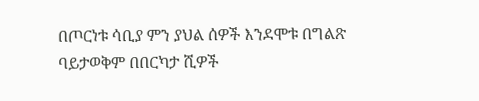በጦርነቱ ሳቢያ ምን ያህል ሰዎች እንደሞቱ በግልጽ ባይታወቅም በበርካታ ሺዎች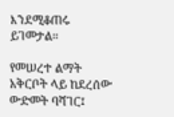እንደሚቆጠሩ ይገመታል።

የመሠረተ ልማት አቅርቦት ላይ ከደረሰው ውድመት ባሻገር፤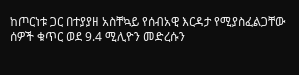ከጦርነቱ ጋር በተያያዘ አስቸኳይ የሰብአዊ እርዳታ የሚያስፈልጋቸው ሰዎች ቁጥር ወደ 9.4 ሚሊዮን መድረሱን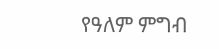የዓለም ምግብ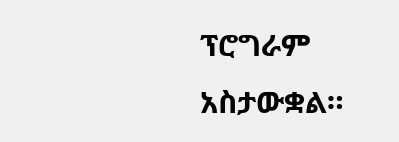ፕሮግራም አስታውቋል።